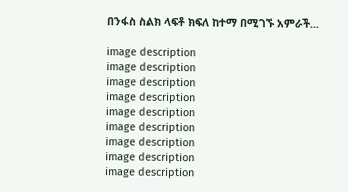በንፋስ ስልክ ላፍቶ ክፍለ ከተማ በሚገኙ አምራች...

image description
image description
image description
image description
image description
image description
image description
image description
image description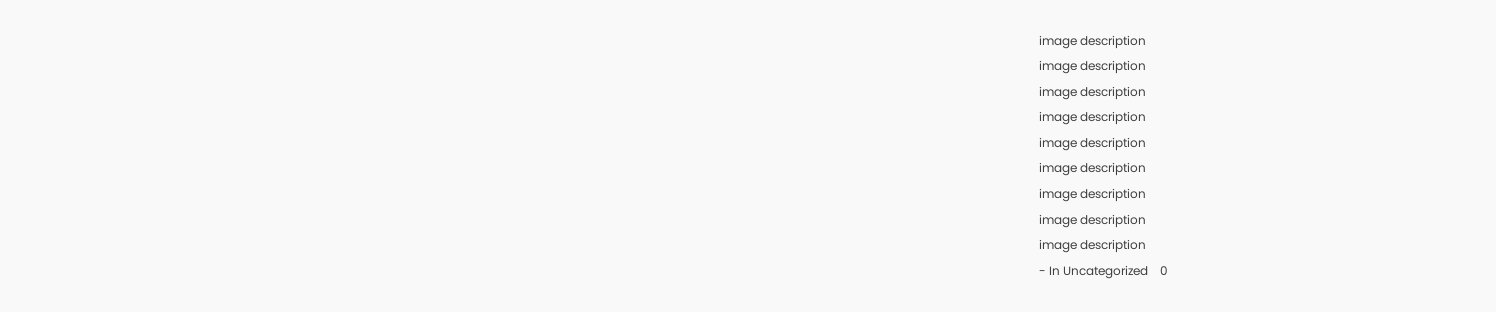image description
image description
image description
image description
image description
image description
image description
image description
image description
- In Uncategorized    0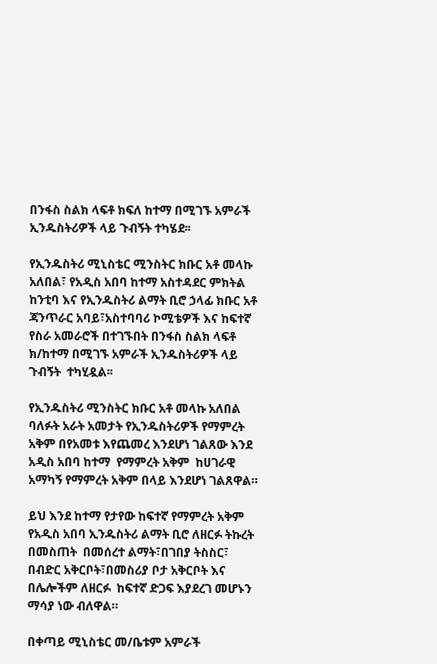በንፋስ ስልክ ላፍቶ ክፍለ ከተማ በሚገኙ አምራች ኢንዱስትሪዎች ላይ ጉብኝት ተካሄደ፡፡

የኢንዱስትሪ ሚኒስቴር ሚንስትር ክቡር አቶ መላኩ አለበል፣ የአዲስ አበባ ከተማ አስተዳደር ምክትል ከንቲባ እና የኢንዱስትሪ ልማት ቢሮ ኃላፊ ክቡር አቶ ጃንጥራር አባይ፣አስተባባሪ ኮሚቴዎች እና ከፍተኛ የስራ አመራሮች በተገኙበት በንፋስ ስልክ ላፍቶ ክ/ከተማ በሚገኙ አምራች ኢንዱስትሪዎች ላይ ጉብኝት  ተካሂዷል፡፡

የኢንዱስትሪ ሚንስትር ክቡር አቶ መላኩ አለበል ባለፉት አራት አመታት የኢንዱስትሪዎች የማምረት አቅም በየአመቱ እየጨመረ እንደሆነ ገልጸው እንደ አዲስ አበባ ከተማ  የማምረት አቅም  ከሀገራዊ  አማካኝ የማምረት አቅም በላይ እንደሆነ ገልጸዋል።

ይህ እንደ ከተማ የታየው ከፍተኛ የማምረት አቅም የአዲስ አበባ ኢንዱስትሪ ልማት ቢሮ ለዘርፉ ትኩረት በመስጠት  በመሰረተ ልማት፣በገበያ ትስስር፣ በብድር አቅርቦት፣በመስሪያ ቦታ አቅርቦት እና በሌሎችም ለዘርፉ  ከፍተኛ ድጋፍ እያደረገ መሆኑን ማሳያ ነው ብለዋል።

በቀጣይ ሚኒስቴር መ/ቤቱም አምራች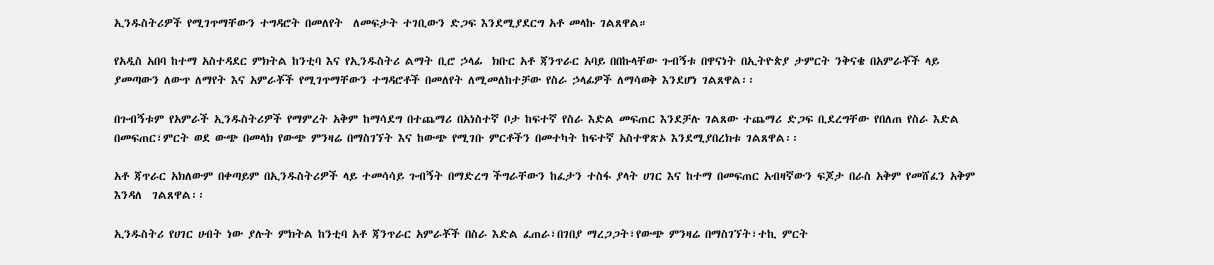ኢንዱስትሪዎች የሚገጥማቸውን ተግዳሮት በመለየት  ለመፍታት ተገቢውን ድጋፍ እንደሚያደርግ አቶ መላኩ ገልጸዋል።

የአዲስ አበባ ከተማ አስተዳደር ምክትል ከንቲባ እና የኢንዱስትሪ ልማት ቢሮ ኃላፊ  ክቡር አቶ ጃንጥራር አባይ በበኩላቸው ጉብኝቱ በዋናነት በኢትዮጵያ ታምርት ንቅናቄ በአምራቾች ላይ ያመጣውን ለውጥ ለማየት እና አምራቾች የሚገጥማቸውን ተግዳሮቶች በመለየት ለሚመለከተቻው የስራ ኃላፊዎች ለማሳወቅ እንደሆነ ገልጸዋል፡፡

በጉብኝቱም የአምራች ኢንዱስትሪዎች የማምረት አቅም ከማሳደግ በተጨማሪ በአነስተኛ ቦታ ከፍተኛ የስራ እድል መፍጠር እንደቻሉ ገልጸው ተጨማሪ ድጋፍ ቢደረግቸው የበለጠ የስራ እድል በመፍጠር፣ምርት ወደ ውጭ በመላክ የውጭ ምንዛሬ በማስገኘት እና ከውጭ የሚገቡ ምርቶችን በመተካት ከፍተኛ አስተዋጽኦ እንደሚያበረክቱ ገልጸዋል፡፡

አቶ ጃጥራር አክለውም በቀጣይም በኢንዱስትሪዎች ላይ ተመሳሳይ ጉብኝት በማድረግ ችግራቸውን ከፈታን ተስፋ ያላት ሀገር እና ከተማ በመፍጠር አብዛኛውን ፍጆታ በራስ አቅም የመሸፈን አቅም እንዳለ  ገልጸዋል፡፡

ኢንዱስትሪ የሀገር ሀብት ነው ያሉት ምክትል ከንቲባ አቶ ጃንጥራር አምራቾች በስራ እድል ፈጠራ፣በገበያ ማረጋጋት፣የውጭ ምንዛሬ በማስገኘት፣ተኪ ምርት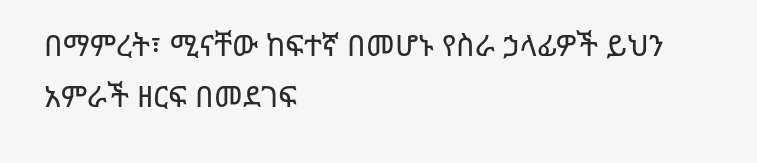በማምረት፣ ሚናቸው ከፍተኛ በመሆኑ የስራ ኃላፊዎች ይህን አምራች ዘርፍ በመደገፍ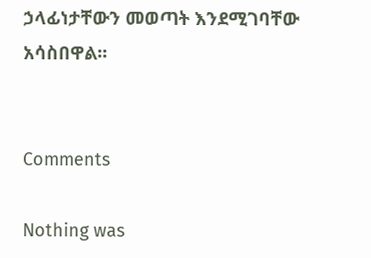ኃላፊነታቸውን መወጣት እንደሚገባቸው አሳስበዋል፡፡


Comments

Nothing was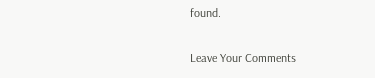found.

Leave Your Comments